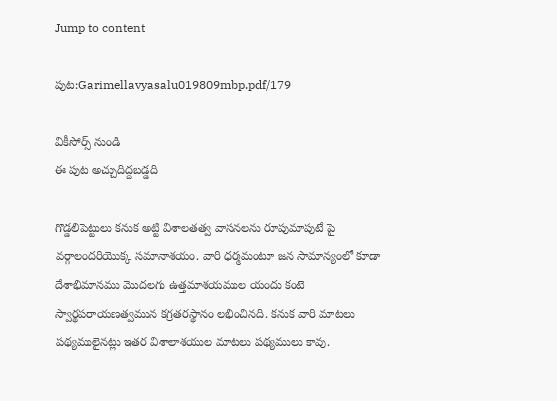Jump to content

పుట:Garimellavyasalu019809mbp.pdf/179

వికీసోర్స్ నుండి
ఈ పుట అచ్చుదిద్దబడ్డది

గొడ్డలిపెట్టులు కనుక అట్టి విశాలతత్వ వాసనలను రూపుమాపుటే పై వర్గాలందరియొక్క సమానాశయం. వారి ధర్మమంటూ జన సామాన్యంలో కూడా దేశాభిమానము మొదలగు ఉత్తమాశయముల యందు కంటె స్వార్థపరాయణత్వమున కగ్రతరస్థానం లభించినది. కనుక వారి మాటలు పథ్యములైనట్లు ఇతర విశాలాశయుల మాటలు పథ్యములు కావు.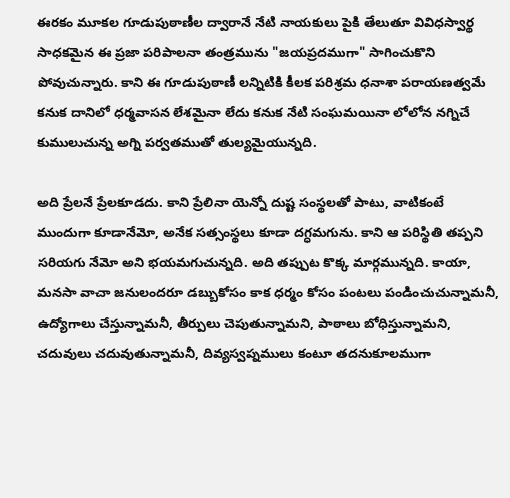ఈరకం మూకల గూడుపుఠాణీల ద్వారానే నేటి నాయకులు పైకి తేలుతూ వివిధస్వార్థ సాధకమైన ఈ ప్రజా పరిపాలనా తంత్రమును "జయప్రదముగా" సాగించుకొని పోవుచున్నారు. కాని ఈ గూడుపుఠాణీ లన్నిటికి కీలక పరిశ్రమ ధనాశా పరాయణత్వమే కనుక దానిలో ధర్మవాసన లేశమైనా లేదు కనుక నేటి సంఘమయినా లోలోన నగ్నిచే కుములుచున్న అగ్ని పర్వతముతో తుల్యమైయున్నది.

అది ప్రేలనే ప్రేలకూడదు. కాని ప్రేలినా యెన్నో దుష్ట సంస్థలతో పాటు, వాటికంటే ముందుగా కూడానేమో, అనేక సత్సంస్థలు కూడా దగ్ధమగును. కాని ఆ పరిస్థితి తప్పని సరియగు నేమో అని భయమగుచున్నది. అది తప్పుట కొక్క మార్గమున్నది. కాయా, మనసా వాచా జనులందరూ డబ్బుకోసం కాక ధర్మం కోసం పంటలు పండించుచున్నామనీ, ఉద్యోగాలు చేస్తున్నామనీ, తీర్పులు చెపుతున్నామని, పాఠాలు బోధిస్తున్నామని, చదువులు చదువుతున్నామనీ, దివ్యస్వప్నములు కంటూ తదనుకూలముగా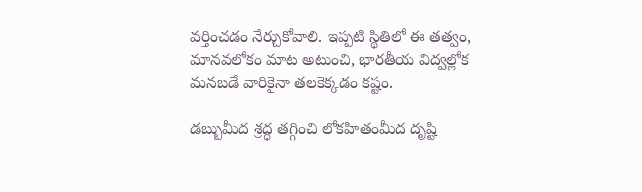వర్తించడం నేర్చుకోవాలి. ఇప్పటి స్థితిలో ఈ తత్వం, మానవలోకం మాట అటుంచి, భారతీయ విద్వల్లోక మనబడే వారికైనా తలకెక్కడం కష్టం.

డబ్బుమీద శ్రద్ధ తగ్గించి లోకహితంమీద దృష్టి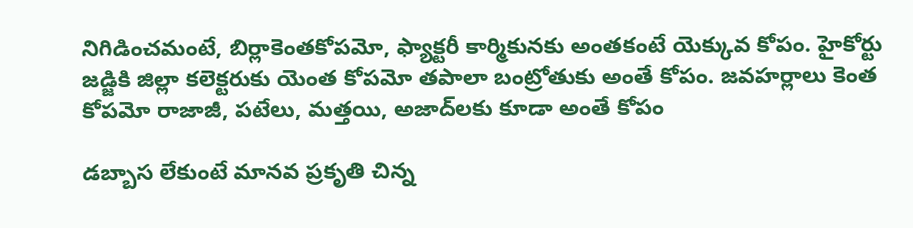నిగిడించమంటే, బిర్లాకెంతకోపమో, ఫ్యాక్టరీ కార్మికునకు అంతకంటే యెక్కువ కోపం. హైకోర్టు జడ్జికి జిల్లా కలెక్టరుకు యెంత కోపమో తపాలా బంట్రోతుకు అంతే కోపం. జవహర్లాలు కెంత కోపమో రాజాజీ, పటేలు, మత్తయి, అజాద్‌లకు కూడా అంతే కోపం

డబ్బాస లేకుంటే మానవ ప్రకృతి చిన్న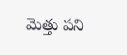మెత్తు పని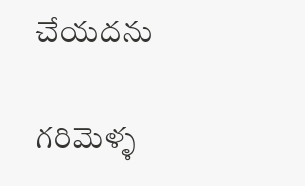చేయదను

గరిమెళ్ళ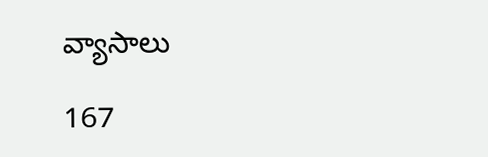వ్యాసాలు

167